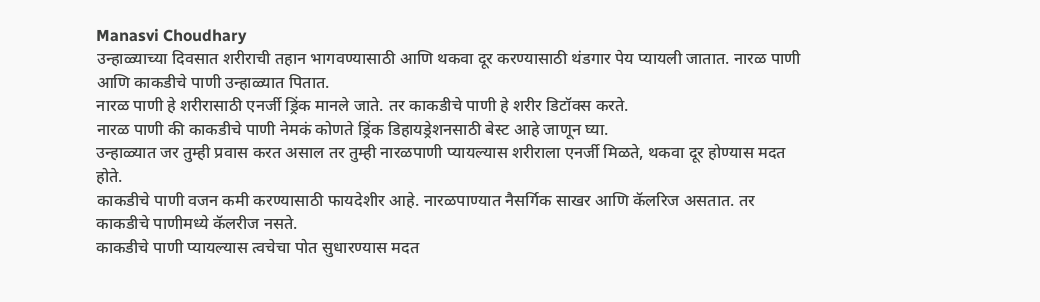Manasvi Choudhary
उन्हाळ्याच्या दिवसात शरीराची तहान भागवण्यासाठी आणि थकवा दूर करण्यासाठी थंडगार पेय प्यायली जातात. नारळ पाणी आणि काकडीचे पाणी उन्हाळ्यात पितात.
नारळ पाणी हे शरीरासाठी एनर्जी ड्रिंक मानले जाते. तर काकडीचे पाणी हे शरीर डिटॉक्स करते.
नारळ पाणी की काकडीचे पाणी नेमकं कोणते ड्रिंक डिहायड्रेशनसाठी बेस्ट आहे जाणून घ्या.
उन्हाळ्यात जर तुम्ही प्रवास करत असाल तर तुम्ही नारळपाणी प्यायल्यास शरीराला एनर्जी मिळते, थकवा दूर होण्यास मदत होते.
काकडीचे पाणी वजन कमी करण्यासाठी फायदेशीर आहे. नारळपाण्यात नैसर्गिक साखर आणि कॅलरिज असतात. तर काकडीचे पाणीमध्ये कॅलरीज नसते.
काकडीचे पाणी प्यायल्यास त्वचेचा पोत सुधारण्यास मदत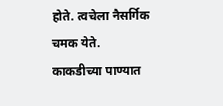होते. त्वचेला नैसर्गिक चमक येते.
काकडीच्या पाण्यात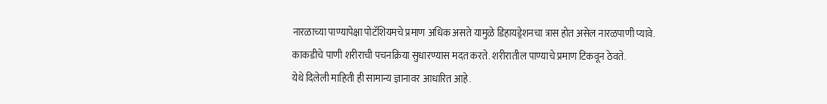नारळाच्या पाण्यापेक्षा पोटॅशियमचे प्रमाण अधिक असते यामुळे डिहायड्रेशनचा त्रास होत असेल नारळपाणी प्यावे.
काकडीचे पाणी शरीराची पचनक्रिया सुधारण्यास मदत करते. शरीरातील पाण्याचे प्रमाण टिकवून ठेवते.
येथे दिलेली माहिती ही सामान्य ज्ञानावर आधारित आहे.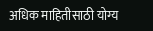अधिक माहितीसाठी योग्य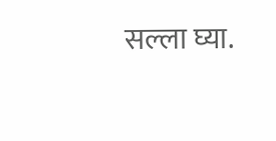सल्ला घ्या.